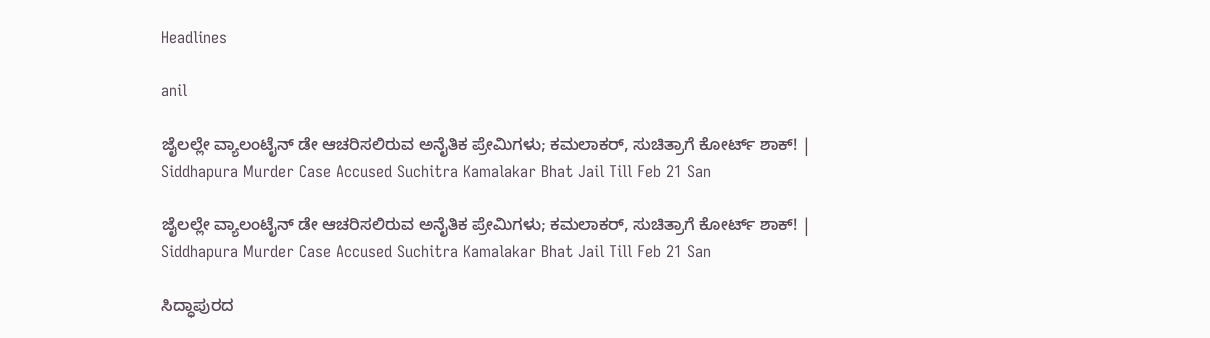Headlines

anil

ಜೈಲಲ್ಲೇ ವ್ಯಾಲಂಟೈನ್‌ ಡೇ ಆಚರಿಸಲಿರುವ ಅನೈತಿಕ ಪ್ರೇಮಿಗಳು; ಕಮಲಾಕರ್‌, ಸುಚಿತ್ರಾಗೆ ಕೋರ್ಟ್‌ ಶಾಕ್‌! | Siddhapura Murder Case Accused Suchitra Kamalakar Bhat Jail Till Feb 21 San

ಜೈಲಲ್ಲೇ ವ್ಯಾಲಂಟೈನ್‌ ಡೇ ಆಚರಿಸಲಿರುವ ಅನೈತಿಕ ಪ್ರೇಮಿಗಳು; ಕಮಲಾಕರ್‌, ಸುಚಿತ್ರಾಗೆ ಕೋರ್ಟ್‌ ಶಾಕ್‌! | Siddhapura Murder Case Accused Suchitra Kamalakar Bhat Jail Till Feb 21 San

ಸಿದ್ಧಾಪುರದ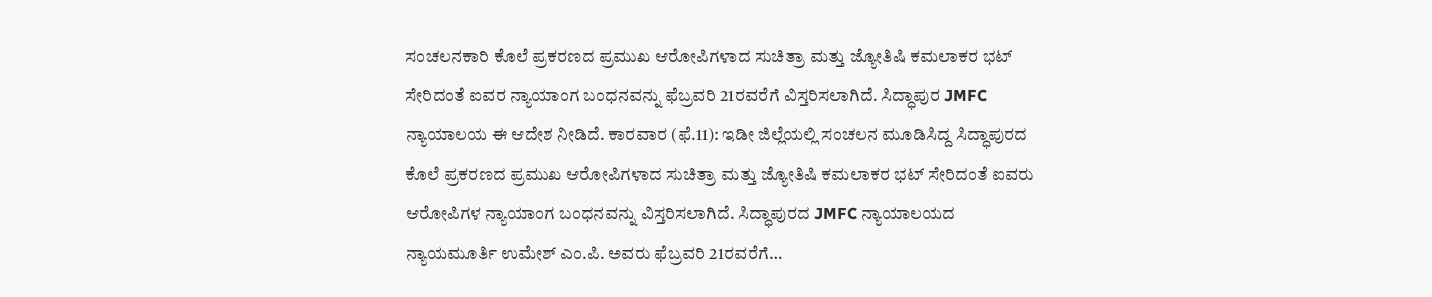ಸಂಚಲನಕಾರಿ ಕೊಲೆ ಪ್ರಕರಣದ ಪ್ರಮುಖ ಆರೋಪಿಗಳಾದ ಸುಚಿತ್ರಾ ಮತ್ತು ಜ್ಯೋತಿಷಿ ಕಮಲಾಕರ ಭಟ್ ಸೇರಿದಂತೆ ಐವರ ನ್ಯಾಯಾಂಗ ಬಂಧನವನ್ನು ಫೆಬ್ರವರಿ 21ರವರೆಗೆ ವಿಸ್ತರಿಸಲಾಗಿದೆ. ಸಿದ್ಧಾಪುರ JMFC ನ್ಯಾಯಾಲಯ ಈ ಆದೇಶ ನೀಡಿದೆ. ಕಾರವಾರ (ಫೆ.11): ಇಡೀ ಜಿಲ್ಲೆಯಲ್ಲಿ ಸಂಚಲನ ಮೂಡಿಸಿದ್ದ ಸಿದ್ಧಾಪುರದ ಕೊಲೆ ಪ್ರಕರಣದ ಪ್ರಮುಖ ಆರೋಪಿಗಳಾದ ಸುಚಿತ್ರಾ ಮತ್ತು ಜ್ಯೋತಿಷಿ ಕಮಲಾಕರ ಭಟ್ ಸೇರಿದಂತೆ ಐವರು ಆರೋಪಿಗಳ ನ್ಯಾಯಾಂಗ ಬಂಧನವನ್ನು ವಿಸ್ತರಿಸಲಾಗಿದೆ. ಸಿದ್ಧಾಪುರದ JMFC ನ್ಯಾಯಾಲಯದ ನ್ಯಾಯಮೂರ್ತಿ ಉಮೇಶ್ ಎಂ.ಪಿ. ಅವರು ಫೆಬ್ರವರಿ 21ರವರೆಗೆ…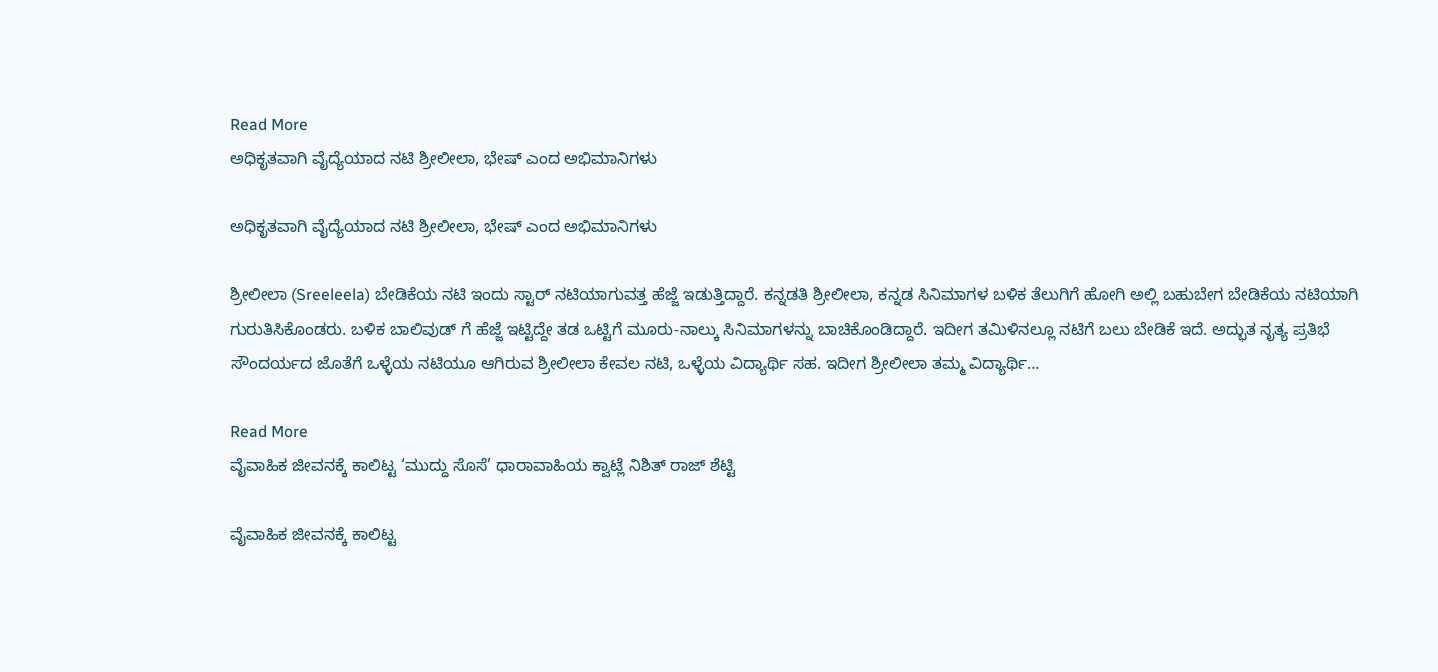Read More
ಅಧಿಕೃತವಾಗಿ ವೈದ್ಯೆಯಾದ ನಟಿ ಶ್ರೀಲೀಲಾ, ಭೇಷ್ ಎಂದ ಅಭಿಮಾನಿಗಳು

ಅಧಿಕೃತವಾಗಿ ವೈದ್ಯೆಯಾದ ನಟಿ ಶ್ರೀಲೀಲಾ, ಭೇಷ್ ಎಂದ ಅಭಿಮಾನಿಗಳು

ಶ್ರೀಲೀಲಾ (Sreeleela) ಬೇಡಿಕೆಯ ನಟಿ ಇಂದು ಸ್ಟಾರ್ ನಟಿಯಾಗುವತ್ತ ಹೆಜ್ಜೆ ಇಡುತ್ತಿದ್ದಾರೆ. ಕನ್ನಡತಿ ಶ್ರೀಲೀಲಾ, ಕನ್ನಡ ಸಿನಿಮಾಗಳ ಬಳಿಕ ತೆಲುಗಿಗೆ ಹೋಗಿ ಅಲ್ಲಿ ಬಹುಬೇಗ ಬೇಡಿಕೆಯ ನಟಿಯಾಗಿ ಗುರುತಿಸಿಕೊಂಡರು. ಬಳಿಕ ಬಾಲಿವುಡ್ ಗೆ ಹೆಜ್ಜೆ ಇಟ್ಟಿದ್ದೇ ತಡ ಒಟ್ಟಿಗೆ ಮೂರು-ನಾಲ್ಕು ಸಿನಿಮಾಗಳನ್ನು ಬಾಚಿಕೊಂಡಿದ್ದಾರೆ. ಇದೀಗ ತಮಿಳಿನಲ್ಲೂ ನಟಿಗೆ ಬಲು ಬೇಡಿಕೆ ಇದೆ. ಅದ್ಭುತ ನೃತ್ಯ ಪ್ರತಿಭೆ ಸೌಂದರ್ಯದ ಜೊತೆಗೆ ಒಳ್ಳೆಯ ನಟಿಯೂ ಆಗಿರುವ ಶ್ರೀಲೀಲಾ ಕೇವಲ ನಟಿ, ಒಳ್ಳೆಯ ವಿದ್ಯಾರ್ಥಿ ಸಹ. ಇದೀಗ ಶ್ರೀಲೀಲಾ ತಮ್ಮ ವಿದ್ಯಾರ್ಥಿ…

Read More
ವೈವಾಹಿಕ ಜೀವನಕ್ಕೆ ಕಾಲಿಟ್ಟ ‘ಮುದ್ದು ಸೊಸೆ’ ಧಾರಾವಾಹಿಯ ಕ್ವಾಟ್ಲೆ ನಿಶಿತ್ ರಾಜ್ ಶೆಟ್ಟಿ

ವೈವಾಹಿಕ ಜೀವನಕ್ಕೆ ಕಾಲಿಟ್ಟ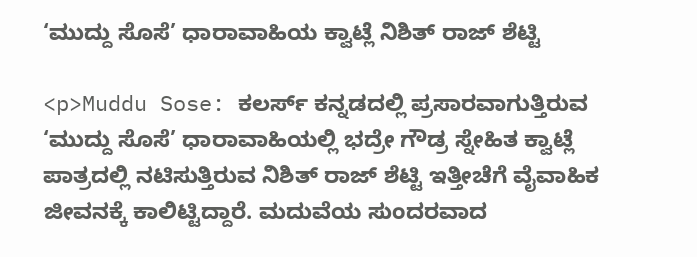‘ಮುದ್ದು ಸೊಸೆ’ ಧಾರಾವಾಹಿಯ ಕ್ವಾಟ್ಲೆ ನಿಶಿತ್ ರಾಜ್ ಶೆಟ್ಟಿ

<p>Muddu Sose: ಕಲರ್ಸ್ ಕನ್ನಡದಲ್ಲಿ ಪ್ರಸಾರವಾಗುತ್ತಿರುವ ‘ಮುದ್ದು ಸೊಸೆ’ ಧಾರಾವಾಹಿಯಲ್ಲಿ ಭದ್ರೇ ಗೌಡ್ರ ಸ್ನೇಹಿತ ಕ್ವಾಟ್ಲೆ ಪಾತ್ರದಲ್ಲಿ ನಟಿಸುತ್ತಿರುವ ನಿಶಿತ್ ರಾಜ್ ಶೆಟ್ಟಿ ಇತ್ತೀಚೆಗೆ ವೈವಾಹಿಕ ಜೀವನಕ್ಕೆ ಕಾಲಿಟ್ಟಿದ್ದಾರೆ. ಮದುವೆಯ ಸುಂದರವಾದ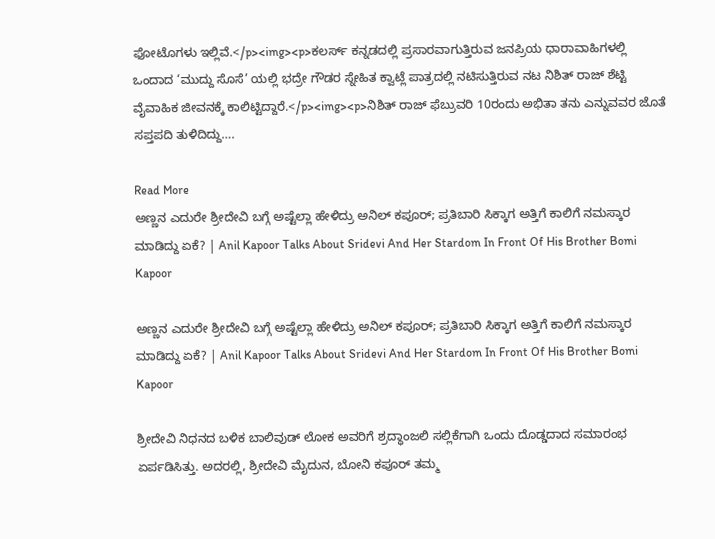ಫೋಟೊಗಳು ಇಲ್ಲಿವೆ.</p><img><p>ಕಲರ್ಸ್ ಕನ್ನಡದಲ್ಲಿ ಪ್ರಸಾರವಾಗುತ್ತಿರುವ ಜನಪ್ರಿಯ ಧಾರಾವಾಹಿಗಳಲ್ಲಿ ಒಂದಾದ ‘ಮುದ್ದು ಸೊಸೆ’ ಯಲ್ಲಿ ಭದ್ರೇ ಗೌಡರ ಸ್ನೇಹಿತ ಕ್ವಾಟ್ಲೆ ಪಾತ್ರದಲ್ಲಿ ನಟಿಸುತ್ತಿರುವ ನಟ ನಿಶಿತ್ ರಾಜ್ ಶೆಟ್ಟಿ ವೈವಾಹಿಕ ಜೀವನಕ್ಕೆ ಕಾಲಿಟ್ಟಿದ್ದಾರೆ.</p><img><p>ನಿಶಿತ್ ರಾಜ್ ಫೆಬ್ರುವರಿ 10ರಂದು ಅಭಿತಾ ತನು ಎನ್ನುವವರ ಜೊತೆ ಸಪ್ತಪದಿ ತುಳಿದಿದ್ದು….

Read More
ಅಣ್ಣನ ಎದುರೇ ಶ್ರೀದೇವಿ ಬಗ್ಗೆ ಅಷ್ಟೆಲ್ಲಾ ಹೇಳಿದ್ರು ಅನಿಲ್ ಕಪೂರ್; ಪ್ರತಿಬಾರಿ ಸಿಕ್ಕಾಗ ಅತ್ತಿಗೆ ಕಾಲಿಗೆ ನಮಸ್ಕಾರ ಮಾಡಿದ್ದು ಏಕೆ? | Anil Kapoor Talks About Sridevi And Her Stardom In Front Of His Brother Bomi Kapoor

ಅಣ್ಣನ ಎದುರೇ ಶ್ರೀದೇವಿ ಬಗ್ಗೆ ಅಷ್ಟೆಲ್ಲಾ ಹೇಳಿದ್ರು ಅನಿಲ್ ಕಪೂರ್; ಪ್ರತಿಬಾರಿ ಸಿಕ್ಕಾಗ ಅತ್ತಿಗೆ ಕಾಲಿಗೆ ನಮಸ್ಕಾರ ಮಾಡಿದ್ದು ಏಕೆ? | Anil Kapoor Talks About Sridevi And Her Stardom In Front Of His Brother Bomi Kapoor

ಶ್ರೀದೇವಿ ನಿಧನದ ಬಳಿಕ ಬಾಲಿವುಡ್ ಲೋಕ ಅವರಿಗೆ ಶ್ರದ್ಧಾಂಜಲಿ ಸಲ್ಲಿಕೆಗಾಗಿ ಒಂದು ದೊಡ್ಡದಾದ ಸಮಾರಂಭ ಏರ್ಪಡಿಸಿತ್ತು. ಅದರಲ್ಲಿ, ಶ್ರೀದೇವಿ ಮೈದುನ, ಬೋನಿ ಕಪೂರ್ ತಮ್ಮ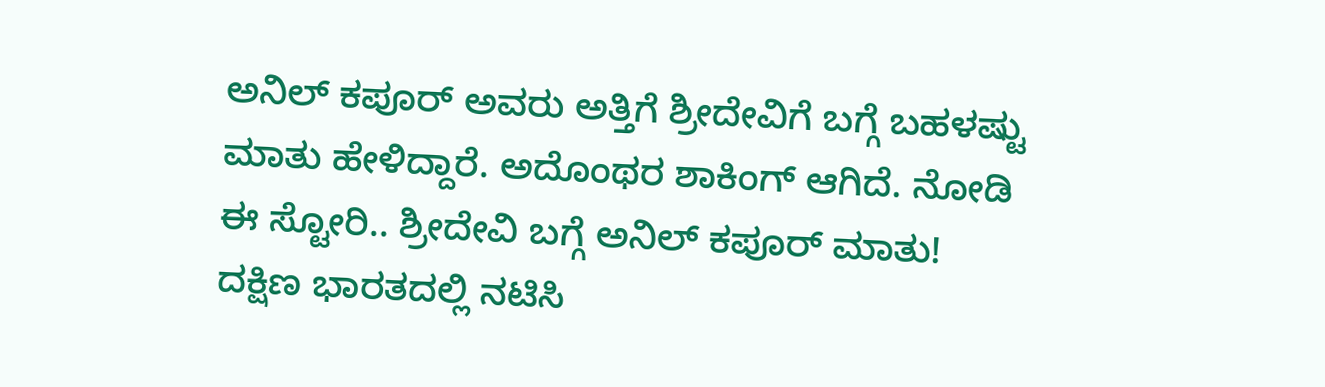ಅನಿಲ್ ಕಪೂರ್ ಅವರು ಅತ್ತಿಗೆ ಶ್ರೀದೇವಿಗೆ ಬಗ್ಗೆ ಬಹಳಷ್ಟು ಮಾತು ಹೇಳಿದ್ದಾರೆ. ಅದೊಂಥರ ಶಾಕಿಂಗ್ ಆಗಿದೆ. ನೋಡಿ ಈ ಸ್ಟೋರಿ.. ಶ್ರೀದೇವಿ ಬಗ್ಗೆ ಅನಿಲ್ ಕಪೂರ್ ಮಾತು! ದಕ್ಷಿಣ ಭಾರತದಲ್ಲಿ ನಟಿಸಿ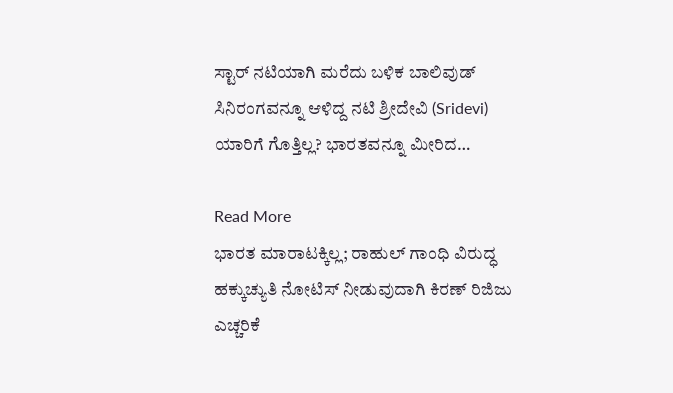ಸ್ಟಾರ್ ನಟಿಯಾಗಿ ಮರೆದು ಬಳಿಕ ಬಾಲಿವುಡ್ ಸಿನಿರಂಗವನ್ನೂ ಆಳಿದ್ದ ನಟಿ ಶ್ರೀದೇವಿ (Sridevi) ಯಾರಿಗೆ ಗೊತ್ತಿಲ್ಲ? ಭಾರತವನ್ನೂ ಮೀರಿದ…

Read More
ಭಾರತ ಮಾರಾಟಕ್ಕಿಲ್ಲ; ರಾಹುಲ್ ಗಾಂಧಿ ವಿರುದ್ಧ ಹಕ್ಕುಚ್ಯುತಿ ನೋಟಿಸ್ ನೀಡುವುದಾಗಿ ಕಿರಣ್ ರಿಜಿಜು ಎಚ್ಚರಿಕೆ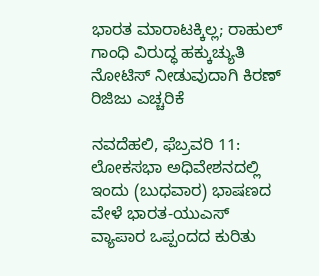ಭಾರತ ಮಾರಾಟಕ್ಕಿಲ್ಲ; ರಾಹುಲ್ ಗಾಂಧಿ ವಿರುದ್ಧ ಹಕ್ಕುಚ್ಯುತಿ ನೋಟಿಸ್ ನೀಡುವುದಾಗಿ ಕಿರಣ್ ರಿಜಿಜು ಎಚ್ಚರಿಕೆ

ನವದೆಹಲಿ, ಫೆಬ್ರವರಿ 11: ಲೋಕಸಭಾ ಅಧಿವೇಶನದಲ್ಲಿ ಇಂದು (ಬುಧವಾರ) ಭಾಷಣದ ವೇಳೆ ಭಾರತ-ಯುಎಸ್ ವ್ಯಾಪಾರ ಒಪ್ಪಂದದ ಕುರಿತು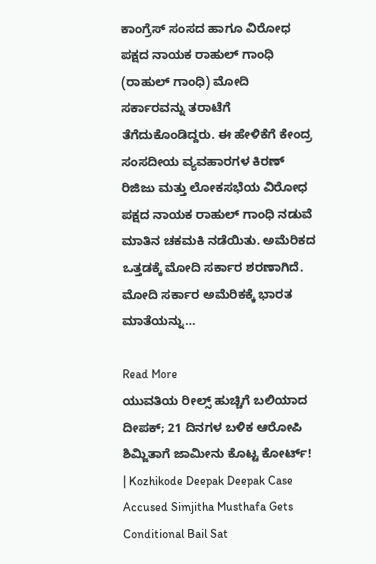ಕಾಂಗ್ರೆಸ್ ಸಂಸದ ಹಾಗೂ ವಿರೋಧ ಪಕ್ಷದ ನಾಯಕ ರಾಹುಲ್ ಗಾಂಧಿ (ರಾಹುಲ್ ಗಾಂಧಿ) ಮೋದಿ ಸರ್ಕಾರವನ್ನು ತರಾಟೆಗೆ ತೆಗೆದುಕೊಂಡಿದ್ದರು. ಈ ಹೇಳಿಕೆಗೆ ಕೇಂದ್ರ ಸಂಸದೀಯ ವ್ಯವಹಾರಗಳ ಕಿರಣ್ ರಿಜಿಜು ಮತ್ತು ಲೋಕಸಭೆಯ ವಿರೋಧ ಪಕ್ಷದ ನಾಯಕ ರಾಹುಲ್ ಗಾಂಧಿ ನಡುವೆ ಮಾತಿನ ಚಕಮಕಿ ನಡೆಯಿತು. ಅಮೆರಿಕದ ಒತ್ತಡಕ್ಕೆ ಮೋದಿ ಸರ್ಕಾರ ಶರಣಾಗಿದೆ. ಮೋದಿ ಸರ್ಕಾರ ಅಮೆರಿಕಕ್ಕೆ ಭಾರತ ಮಾತೆಯನ್ನು…

Read More
ಯುವತಿಯ ರೀಲ್ಸ್ ಹುಚ್ಚಿಗೆ ಬಲಿಯಾದ ದೀಪಕ್; 21 ದಿನಗಳ ಬಳಿಕ ಆರೋಪಿ ಶಿಮ್ಜಿತಾಗೆ ಜಾಮೀನು ಕೊಟ್ಟ ಕೋರ್ಟ್! | Kozhikode Deepak Deepak Case Accused Simjitha Musthafa Gets Conditional Bail Sat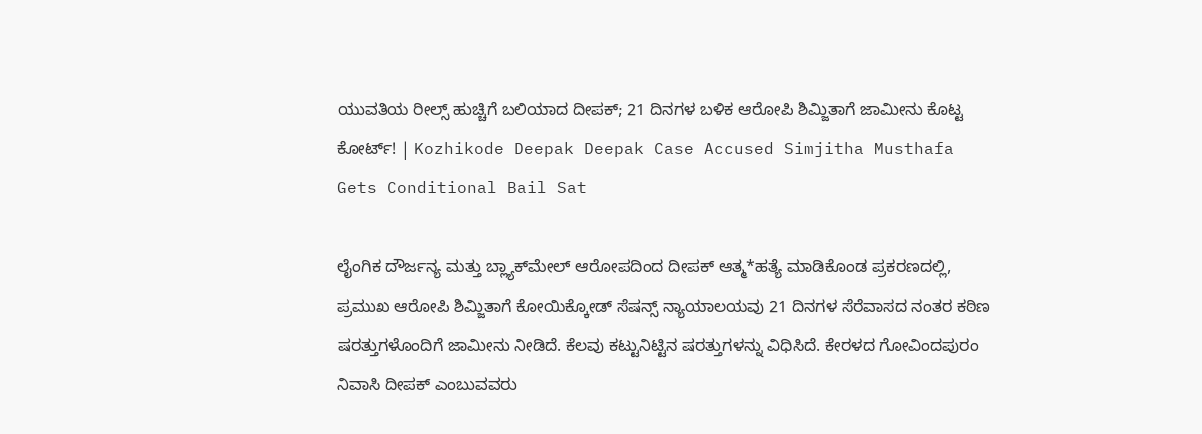ಯುವತಿಯ ರೀಲ್ಸ್ ಹುಚ್ಚಿಗೆ ಬಲಿಯಾದ ದೀಪಕ್; 21 ದಿನಗಳ ಬಳಿಕ ಆರೋಪಿ ಶಿಮ್ಜಿತಾಗೆ ಜಾಮೀನು ಕೊಟ್ಟ ಕೋರ್ಟ್! | Kozhikode Deepak Deepak Case Accused Simjitha Musthafa Gets Conditional Bail Sat

ಲೈಂಗಿಕ ದೌರ್ಜನ್ಯ ಮತ್ತು ಬ್ಲ್ಯಾಕ್‌ಮೇಲ್ ಆರೋಪದಿಂದ ದೀಪಕ್ ಆತ್ಮ*ಹತ್ಯೆ ಮಾಡಿಕೊಂಡ ಪ್ರಕರಣದಲ್ಲಿ, ಪ್ರಮುಖ ಆರೋಪಿ ಶಿಮ್ಜಿತಾಗೆ ಕೋಯಿಕ್ಕೋಡ್ ಸೆಷನ್ಸ್ ನ್ಯಾಯಾಲಯವು 21 ದಿನಗಳ ಸೆರೆವಾಸದ ನಂತರ ಕಠಿಣ ಷರತ್ತುಗಳೊಂದಿಗೆ ಜಾಮೀನು ನೀಡಿದೆ. ಕೆಲವು ಕಟ್ಟುನಿಟ್ಟಿನ ಷರತ್ತುಗಳನ್ನು ವಿಧಿಸಿದೆ. ಕೇರಳದ ಗೋವಿಂದಪುರಂ ನಿವಾಸಿ ದೀಪಕ್ ಎಂಬುವವರು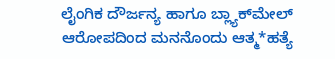ಲೈಂಗಿಕ ದೌರ್ಜನ್ಯ ಹಾಗೂ ಬ್ಲ್ಯಾಕ್‌ಮೇಲ್ ಆರೋಪದಿಂದ ಮನನೊಂದು ಆತ್ಮ*ಹತ್ಯೆ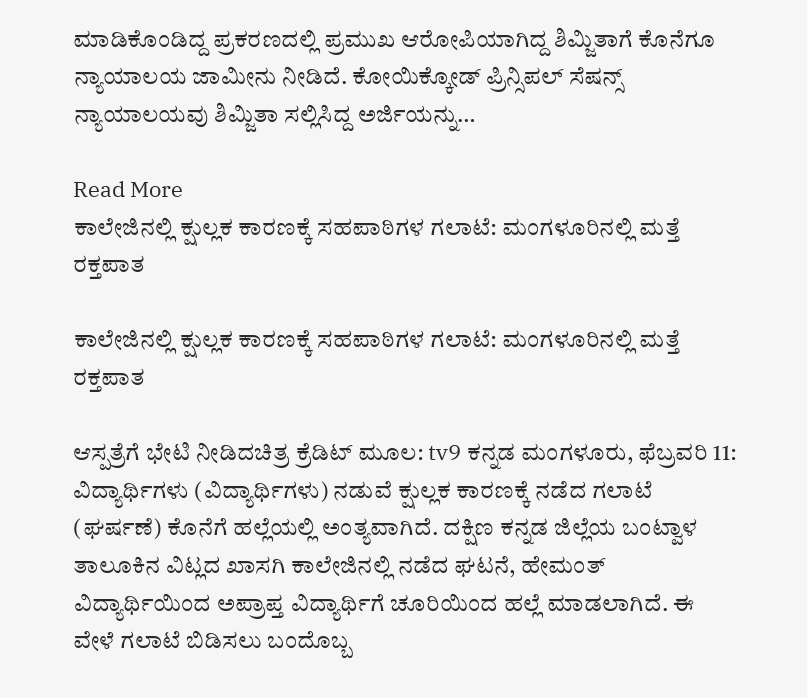ಮಾಡಿಕೊಂಡಿದ್ದ ಪ್ರಕರಣದಲ್ಲಿ ಪ್ರಮುಖ ಆರೋಪಿಯಾಗಿದ್ದ ಶಿಮ್ಜಿತಾಗೆ ಕೊನೆಗೂ ನ್ಯಾಯಾಲಯ ಜಾಮೀನು ನೀಡಿದೆ. ಕೋಯಿಕ್ಕೋಡ್ ಪ್ರಿನ್ಸಿಪಲ್ ಸೆಷನ್ಸ್ ನ್ಯಾಯಾಲಯವು ಶಿಮ್ಜಿತಾ ಸಲ್ಲಿಸಿದ್ದ ಅರ್ಜಿಯನ್ನು…

Read More
ಕಾಲೇಜಿನಲ್ಲಿ ಕ್ಷುಲ್ಲಕ ಕಾರಣಕ್ಕೆ ಸಹಪಾಠಿಗಳ ಗಲಾಟೆ: ಮಂಗಳೂರಿನಲ್ಲಿ ಮತ್ತೆ ರಕ್ತಪಾತ

ಕಾಲೇಜಿನಲ್ಲಿ ಕ್ಷುಲ್ಲಕ ಕಾರಣಕ್ಕೆ ಸಹಪಾಠಿಗಳ ಗಲಾಟೆ: ಮಂಗಳೂರಿನಲ್ಲಿ ಮತ್ತೆ ರಕ್ತಪಾತ

ಆಸ್ಪತ್ರೆಗೆ ಭೇಟಿ ನೀಡಿದಚಿತ್ರ ಕ್ರೆಡಿಟ್ ಮೂಲ: tv9 ಕನ್ನಡ ಮಂಗಳೂರು, ಫೆಬ್ರವರಿ 11: ವಿದ್ಯಾರ್ಥಿಗಳು (ವಿದ್ಯಾರ್ಥಿಗಳು) ನಡುವೆ ಕ್ಷುಲ್ಲಕ ಕಾರಣಕ್ಕೆ ನಡೆದ ಗಲಾಟೆ (ಘರ್ಷಣೆ) ಕೊನೆಗೆ ಹಲ್ಲೆಯಲ್ಲಿ ಅಂತ್ಯವಾಗಿದೆ. ದಕ್ಷಿಣ ಕನ್ನಡ ಜಿಲ್ಲೆಯ ಬಂಟ್ವಾಳ ತಾಲೂಕಿನ ವಿಟ್ಲದ ಖಾಸಗಿ ಕಾಲೇಜಿನಲ್ಲಿ ನಡೆದ ಘಟನೆ, ಹೇಮಂತ್ ವಿದ್ಯಾರ್ಥಿಯಿಂದ ಅಪ್ರಾಪ್ತ ವಿದ್ಯಾರ್ಥಿಗೆ ಚೂರಿಯಿಂದ ಹಲ್ಲೆ ಮಾಡಲಾಗಿದೆ. ಈ ವೇಳೆ ಗಲಾಟೆ ಬಿಡಿಸಲು ಬಂದೊಬ್ಬ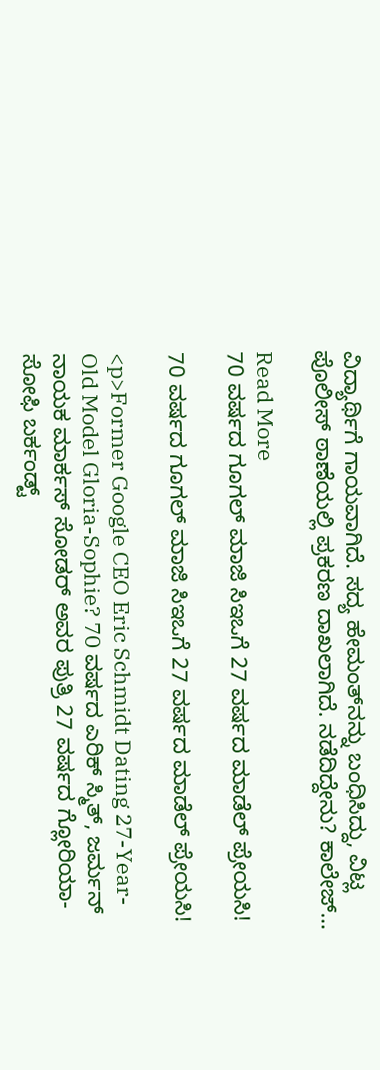ವಿದ್ಯಾರ್ಥಿಗೆ ಗಾಯವಾಗಿದೆ. ಸದ್ಯ ಹೇಮಂತ್‌ನನ್ನು ಬಂಧಿಸಿದ್ದು, ವಿಟ್ಲ ಪೊಲೀಸ್ ಠಾಣೆಯಲ್ಲಿ ಪ್ರಕರಣ ದಾಖಲಾಗಿದೆ. ನಡೆದಿದ್ದೇನು? ಕಾಲೇಜ್…

Read More
70 ವರ್ಷದ ಗೂಗಲ್‌ ಮಾಜಿ ಸಿಇಒಗೆ 27 ವರ್ಷದ ಮಾಡೆಲ್‌ ಪ್ರೇಯಸಿ!

70 ವರ್ಷದ ಗೂಗಲ್‌ ಮಾಜಿ ಸಿಇಒಗೆ 27 ವರ್ಷದ ಮಾಡೆಲ್‌ ಪ್ರೇಯಸಿ!

<p>Former Google CEO Eric Schmidt Dating 27-Year-Old Model Gloria-Sophie? 70 ವರ್ಷದ ಎರಿಕ್ ಸ್ಮಿತ್, ಜರ್ಮನ್ ನಾಯಕ ಮಾರ್ಕಸ್ ಸೋಡರ್ ಅವರ ಪುತ್ರಿ 27 ವರ್ಷದ ಗ್ಲೋರಿಯಾ-ಸೋಫಿ ಬರ್ಕಂಡ್ಟ್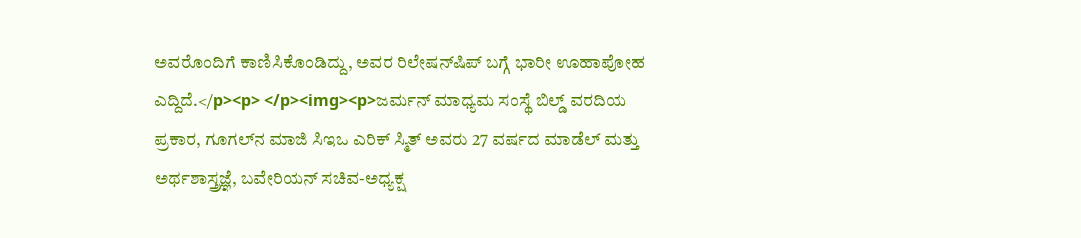ಅವರೊಂದಿಗೆ ಕಾಣಿಸಿಕೊಂಡಿದ್ದು, ಅವರ ರಿಲೇಷನ್‌ಷಿಪ್‌ ಬಗ್ಗೆ ಭಾರೀ ಊಹಾಪೋಹ ಎದ್ದಿದೆ.</p><p> </p><img><p>ಜರ್ಮನ್ ಮಾಧ್ಯಮ ಸಂಸ್ಥೆ ಬಿಲ್ಡ್ ವರದಿಯ ಪ್ರಕಾರ, ಗೂಗಲ್‌ನ ಮಾಜಿ ಸಿಇಒ ಎರಿಕ್ ಸ್ಮಿತ್ ಅವರು 27 ವರ್ಷದ ಮಾಡೆಲ್ ಮತ್ತು ಅರ್ಥಶಾಸ್ತ್ರಜ್ಞೆ, ಬವೇರಿಯನ್ ಸಚಿವ-ಅಧ್ಯಕ್ಷ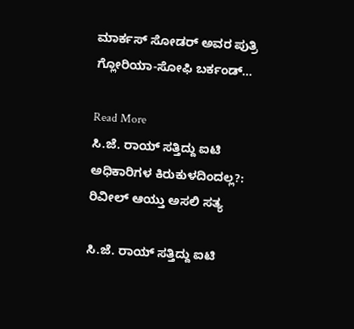ಮಾರ್ಕಸ್ ಸೋಡರ್ ಅವರ ಪುತ್ರಿ ಗ್ಲೋರಿಯಾ-ಸೋಫಿ ಬರ್ಕಂಡ್…

Read More
ಸಿ.ಜೆ. ರಾಯ್ ಸತ್ತಿದ್ದು ಐಟಿ ಅಧಿಕಾರಿಗಳ ಕಿರುಕುಳದಿಂದಲ್ಲ?: ರಿವೀಲ್ ಆಯ್ತು ಅಸಲಿ ಸತ್ಯ

ಸಿ.ಜೆ. ರಾಯ್ ಸತ್ತಿದ್ದು ಐಟಿ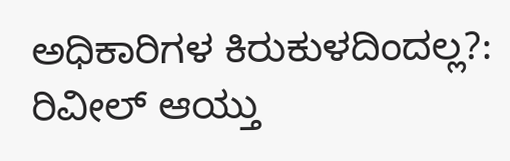ಅಧಿಕಾರಿಗಳ ಕಿರುಕುಳದಿಂದಲ್ಲ?: ರಿವೀಲ್ ಆಯ್ತು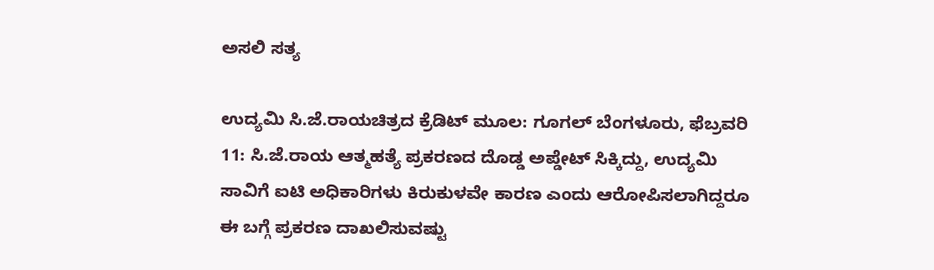ಅಸಲಿ ಸತ್ಯ

ಉದ್ಯಮಿ ಸಿ.ಜೆ.ರಾಯಚಿತ್ರದ ಕ್ರೆಡಿಟ್ ಮೂಲ: ಗೂಗಲ್ ಬೆಂಗಳೂರು, ಫೆಬ್ರವರಿ 11: ಸಿ.ಜೆ.ರಾಯ ಆತ್ಮಹತ್ಯೆ ಪ್ರಕರಣದ ದೊಡ್ಡ ಅಪ್ಡೇಟ್ ಸಿಕ್ಕಿದ್ದು, ಉದ್ಯಮಿ ಸಾವಿಗೆ ಐಟಿ ಅಧಿಕಾರಿಗಳು ಕಿರುಕುಳವೇ ಕಾರಣ ಎಂದು ಆರೋಪಿಸಲಾಗಿದ್ದರೂ ಈ ಬಗ್ಗೆ ಪ್ರಕರಣ ದಾಖಲಿಸುವಷ್ಟು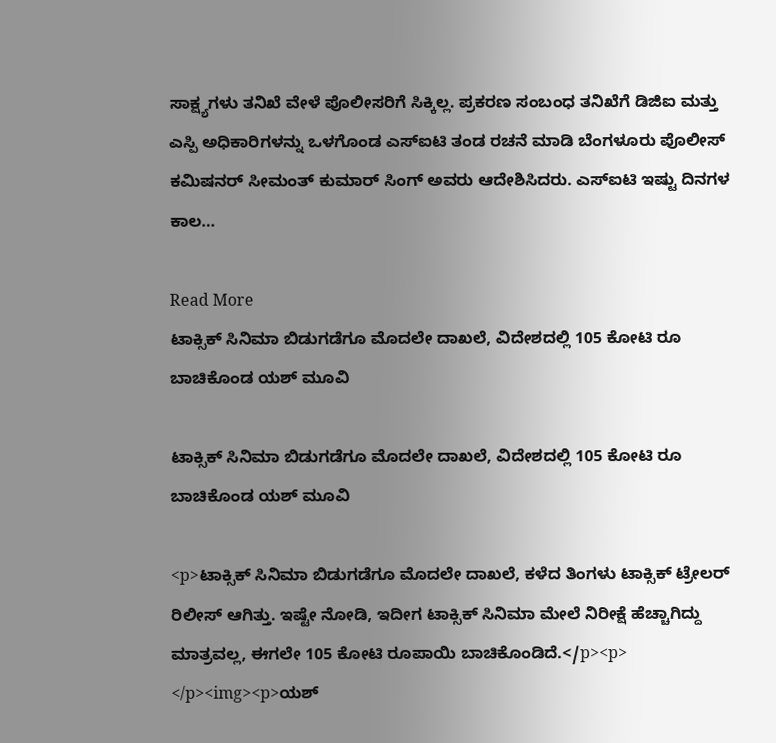ಸಾಕ್ಷ್ಯಗಳು ತನಿಖೆ ವೇಳೆ ಪೊಲೀಸರಿಗೆ ಸಿಕ್ಕಿಲ್ಲ. ಪ್ರಕರಣ ಸಂಬಂಧ ತನಿಖೆಗೆ ಡಿಜಿಐ ಮತ್ತು ಎಸ್ಪಿ ಅಧಿಕಾರಿಗಳನ್ನು ಒಳಗೊಂಡ ಎಸ್ಐಟಿ ತಂಡ ರಚನೆ ಮಾಡಿ ಬೆಂಗಳೂರು ಪೊಲೀಸ್ ಕಮಿಷನರ್ ಸೀಮಂತ್ ಕುಮಾರ್ ಸಿಂಗ್ ಅವರು ಆದೇಶಿಸಿದರು. ಎಸ್‌ಐಟಿ ಇಷ್ಟು ದಿನಗಳ ಕಾಲ…

Read More
ಟಾಕ್ಸಿಕ್ ಸಿನಿಮಾ ಬಿಡುಗಡೆಗೂ ಮೊದಲೇ ದಾಖಲೆ, ವಿದೇಶದಲ್ಲಿ 105 ಕೋಟಿ ರೂ ಬಾಚಿಕೊಂಡ ಯಶ್ ಮೂವಿ

ಟಾಕ್ಸಿಕ್ ಸಿನಿಮಾ ಬಿಡುಗಡೆಗೂ ಮೊದಲೇ ದಾಖಲೆ, ವಿದೇಶದಲ್ಲಿ 105 ಕೋಟಿ ರೂ ಬಾಚಿಕೊಂಡ ಯಶ್ ಮೂವಿ

<p>ಟಾಕ್ಸಿಕ್ ಸಿನಿಮಾ ಬಿಡುಗಡೆಗೂ ಮೊದಲೇ ದಾಖಲೆ, ಕಳೆದ ತಿಂಗಳು ಟಾಕ್ಸಿಕ್ ಟ್ರೇಲರ್ ರಿಲೀಸ್ ಆಗಿತ್ತು. ಇಷ್ಟೇ ನೋಡಿ, ಇದೀಗ ಟಾಕ್ಸಿಕ್ ಸಿನಿಮಾ ಮೇಲೆ ನಿರೀಕ್ಷೆ ಹೆಚ್ಚಾಗಿದ್ದು ಮಾತ್ರವಲ್ಲ, ಈಗಲೇ 105 ಕೋಟಿ ರೂಪಾಯಿ ಬಾಚಿಕೊಂಡಿದೆ.</p><p> </p><img><p>ಯಶ್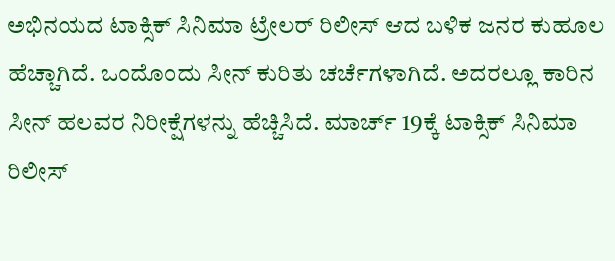ಅಭಿನಯದ ಟಾಕ್ಸಿಕ್ ಸಿನಿಮಾ ಟ್ರೇಲರ್ ರಿಲೀಸ್ ಆದ ಬಳಿಕ ಜನರ ಕುಹೂಲ ಹೆಚ್ಚಾಗಿದೆ. ಒಂದೊಂದು ಸೀನ್ ಕುರಿತು ಚರ್ಚೆಗಳಾಗಿದೆ. ಅದರಲ್ಲೂ ಕಾರಿನ ಸೀನ್ ಹಲವರ ನಿರೀಕ್ಷೆಗಳನ್ನು ಹೆಚ್ಚಿಸಿದೆ. ಮಾರ್ಚ್ 19ಕ್ಕೆ ಟಾಕ್ಸಿಕ್ ಸಿನಿಮಾ ರಿಲೀಸ್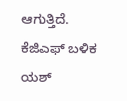ಆಗುತ್ತಿದೆ. ಕೆಜಿಎಫ್ ಬಳಿಕ ಯಶ್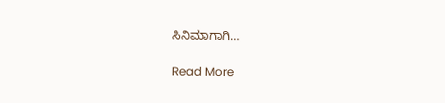ಸಿನಿಮಾಗಾಗಿ…

Read More